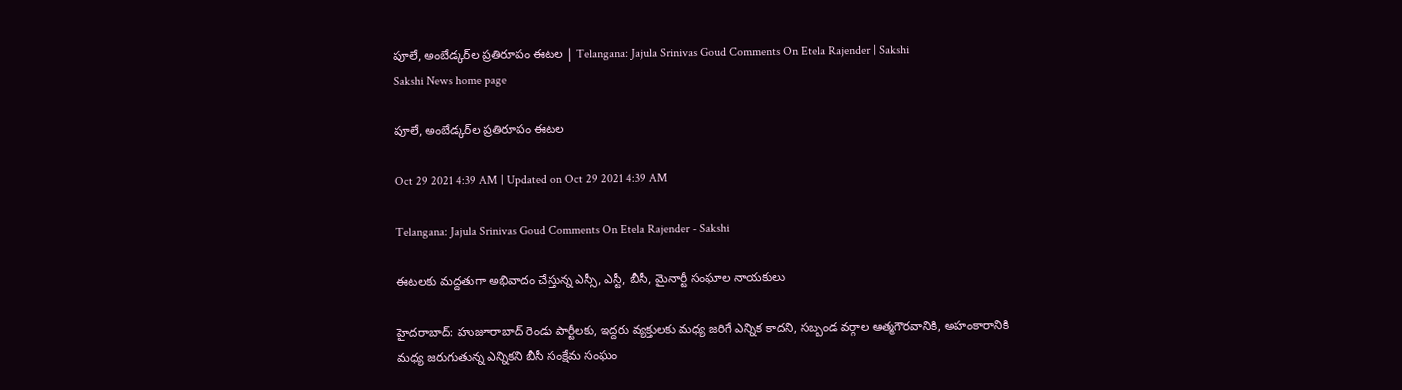పూలే, అంబేడ్కర్‌ల ప్రతిరూపం ఈటల | Telangana: Jajula Srinivas Goud Comments On Etela Rajender | Sakshi
Sakshi News home page

పూలే, అంబేడ్కర్‌ల ప్రతిరూపం ఈటల

Oct 29 2021 4:39 AM | Updated on Oct 29 2021 4:39 AM

Telangana: Jajula Srinivas Goud Comments On Etela Rajender - Sakshi

ఈటలకు మద్దతుగా అభివాదం చేస్తున్న ఎస్సీ, ఎస్టీ, బీసీ, మైనార్టీ సంఘాల నాయకులు

హైదరాబాద్‌: హుజూరాబాద్‌ రెండు పార్టీలకు, ఇద్దరు వ్యక్తులకు మధ్య జరిగే ఎన్నిక కాదని, సబ్బండ వర్గాల ఆత్మగౌరవానికి, అహంకారానికి మధ్య జరుగుతున్న ఎన్నికని బీసీ సంక్షేమ సంఘం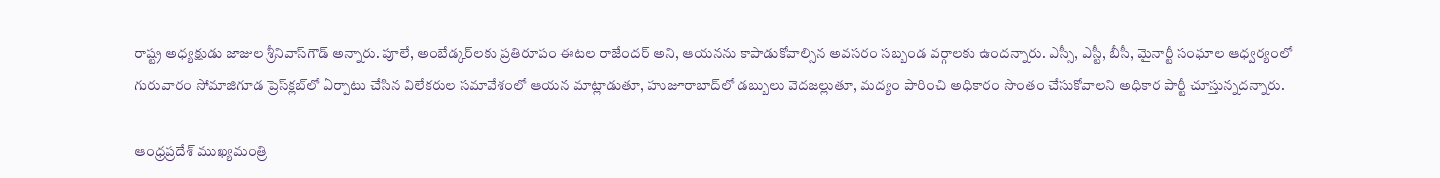రాష్ట్ర అధ్యక్షుడు జాజుల శ్రీనివాస్‌గౌడ్‌ అన్నారు. పూలే, అంబేడ్కర్‌లకు ప్రతిరూపం ఈటల రాజేందర్‌ అని, ఆయనను కాపాడుకోవాల్సిన అవసరం సబ్బండ వర్గాలకు ఉందన్నారు. ఎస్సీ, ఎస్టీ, బీసీ, మైనార్టీ సంఘాల ఆధ్వర్యంలో గురువారం సోమాజిగూడ ప్రెస్‌క్లబ్‌లో ఏర్పాటు చేసిన విలేకరుల సమావేశంలో ఆయన మాట్లాడుతూ, హుజూరాబాద్‌లో డబ్బులు వెదజల్లుతూ, మద్యం పారించి అధికారం సొంతం చేసుకోవాలని అధికార పార్టీ చూస్తున్నదన్నారు.

ఆంధ్రప్రదేశ్‌ ముఖ్యమంత్రి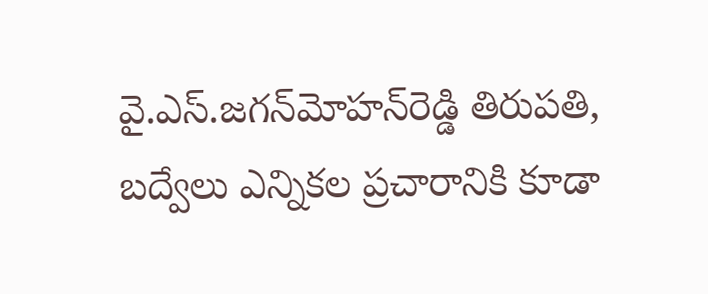వై.ఎస్‌.జగన్‌మోహన్‌రెడ్డి తిరుపతి, బద్వేలు ఎన్నికల ప్రచారానికి కూడా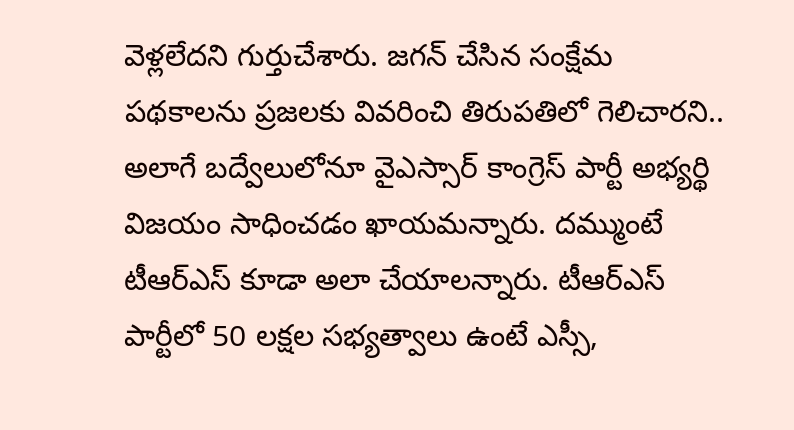వెళ్లలేదని గుర్తుచేశారు. జగన్‌ చేసిన సంక్షేమ పథకాలను ప్రజలకు వివరించి తిరుపతిలో గెలిచారని.. అలాగే బద్వేలులోనూ వైఎస్సార్‌ కాంగ్రెస్‌ పార్టీ అభ్యర్థి విజయం సాధించడం ఖాయమన్నారు. దమ్ముంటే టీఆర్‌ఎస్‌ కూడా అలా చేయాలన్నారు. టీఆర్‌ఎస్‌ పార్టీలో 50 లక్షల సభ్యత్వాలు ఉంటే ఎస్సీ,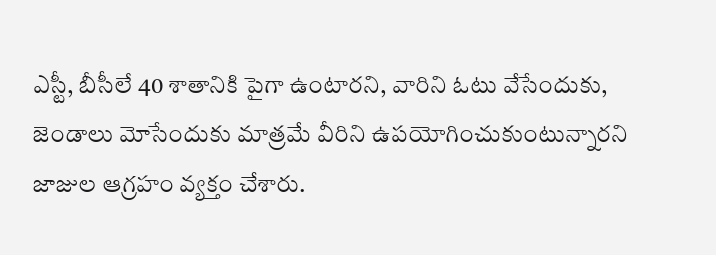ఎస్టీ, బీసీలే 40 శాతానికి పైగా ఉంటారని, వారిని ఓటు వేసేందుకు, జెండాలు మోసేందుకు మాత్రమే వీరిని ఉపయోగించుకుంటున్నారని జాజుల ఆగ్రహం వ్యక్తం చేశారు.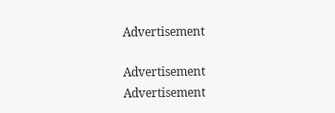Advertisement

Advertisement
Advertisement